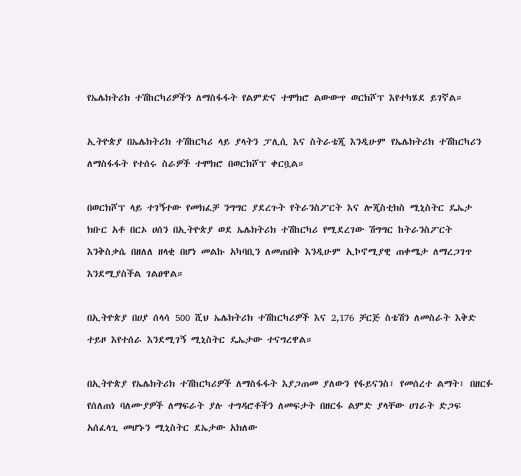የኤሌክትሪክ ተሽከርካሪዎችን ለማስፋፋት የልምድና ተሞክሮ ልውውጥ ወርክሾፕ እየተካሄደ ይገኛል።

ኢትዮጵያ በኤሌክትሪክ ተሽከርካሪ ላይ ያላትን ፓሊሲ እና ስትራቴጂ እንዲሁም የኤሌክትሪክ ተሽከርካሪን ለማስፋፋት የተሰሩ ስራዎች ተሞክሮ በወርክሾፕ ቀርቧል።

በወርክሾፕ ላይ ተገኝተው የመክፈቻ ንግግር ያደረጉት የትራንስፖርት እና ሎጂስቲክስ ሚኒስትር ዴኤታ ክቡር አቶ በርኦ ሀሰን በኢትዮጵያ ወደ ኤሌክትሪክ ተሽከርካሪ የሚደረገው ሽግግር ከትራንስፖርት እንቅስቃሴ በዘለለ ዘላቂ በሆነ መልኩ አካባቢን ለመጠበቅ እንዲሁም ኢኮኖሚያዊ ጠቀሜታ ለማረጋገጥ እንደሚያስችል ገልፀዋል።

በኢትዮጵያ በሀያ ሰላሳ 500 ሺህ ኤሌክትሪክ ተሽከርካሪዎች እና 2,176 ቻርጅ ስቴሽን ለመስራት እቅድ ተይዞ እየተሰራ እንደሚገኝ ሚኒስትር ዴኤታው ተናግረዋል።

በኢትዮጵያ የኤሌክትሪክ ተሽከርካሪዎች ለማስፋፋት እያጋጠመ ያለውን የፋይናንስ፣ የመሰረተ ልማት፣ በዘርፉ የሰለጠነ ባለሙያዎች ለማፍራት ያሉ ተግዳሮቶችን ለመፍታት በዘርፋ ልምድ ያላቸው ሀገራት ድጋፍ አሰፈላጊ መሆኑን ሚኒስትር ደኤታው አክለው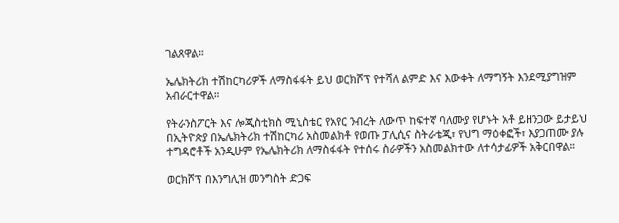ገልጸዋል።

ኤሌክትሪክ ተሽከርካሪዎች ለማስፋፋት ይህ ወርክሾፕ የተሻለ ልምድ እና እውቀት ለማግኝት እንደሚያግዝም አብራርተዋል።

የትራንስፖርት እና ሎጂስቲክስ ሚኒስቴር የአየር ንብረት ለውጥ ከፍተኛ ባለሙያ የሆኑት አቶ ይዘንጋው ይታይህ በኢትዮጵያ በኤሌክትሪክ ተሽከርካሪ አስመልክቶ የወጡ ፓሊሲና ስትራቴጂ፣ የህግ ማዕቀፎች፣ እያጋጠሙ ያሉ ተግዳሮቶች አንዲሁም የኤሌክትሪክ ለማስፋፋት የተሰሩ ስራዎችን አስመልክተው ለተሳታፊዎች አቅርበዋል።

ወርክሾፕ በእንግሊዝ መንግስት ድጋፍ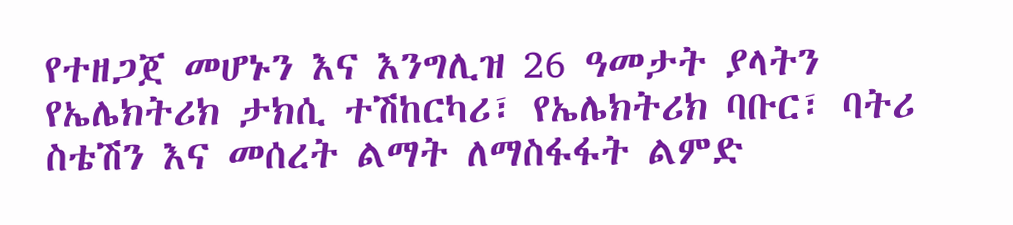የተዘጋጀ መሆኑን እና እንግሊዝ 26 ዓመታት ያላትን የኤሌክትሪክ ታክሲ ተሽከርካሪ፣ የኤሌክትሪክ ባቡር፣ ባትሪ ስቴሽን እና መሰረት ልማት ለማስፋፋት ልምድ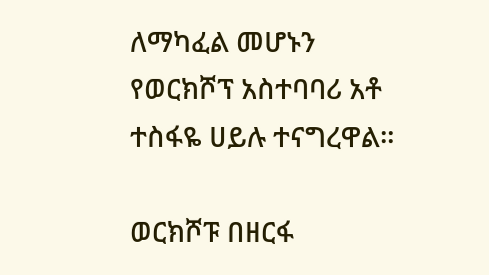ለማካፈል መሆኑን የወርክሾፕ አስተባባሪ አቶ ተስፋዬ ሀይሉ ተናግረዋል።

ወርክሾፑ በዘርፋ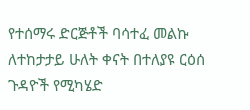የተሰማሩ ድርጅቶች ባሳተፈ መልኩ ለተከታታይ ሁለት ቀናት በተለያዩ ርዕሰ ጉዳዮች የሚካሄድ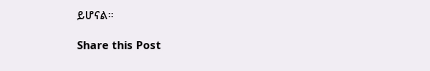ይሆናል።

Share this Post